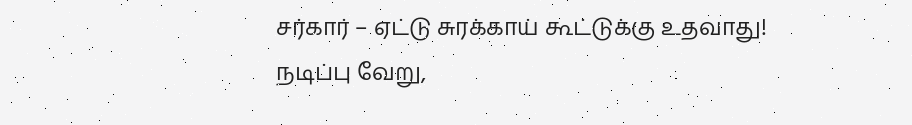சர்கார் – ஏட்டு சுரக்காய் கூட்டுக்கு உதவாது! நடிப்பு வேறு,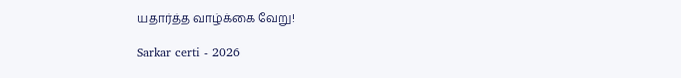யதார்த்த வாழ்க்கை வேறு!

Sarkar certi - 2026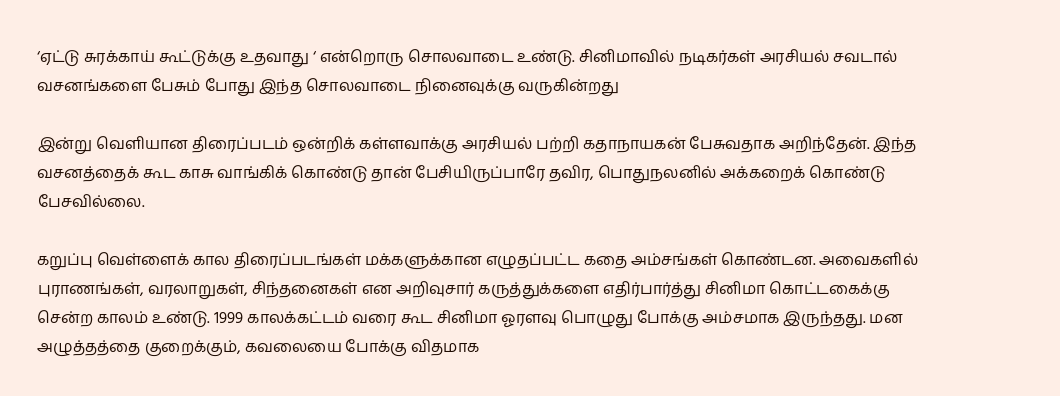‘ஏட்டு சுரக்காய் கூட்டுக்கு உதவாது ‘ என்றொரு சொலவாடை உண்டு. சினிமாவில் நடிகர்கள் அரசியல் சவடால் வசனங்களை பேசும் போது இந்த சொலவாடை நினைவுக்கு வருகின்றது

இன்று வெளியான திரைப்படம் ஒன்றிக் கள்ளவாக்கு அரசியல் பற்றி கதாநாயகன் பேசுவதாக அறிந்தேன். இந்த வசனத்தைக் கூட காசு வாங்கிக் கொண்டு தான் பேசியிருப்பாரே தவிர, பொதுநலனில் அக்கறைக் கொண்டு பேசவில்லை.

கறுப்பு வெள்ளைக் கால திரைப்படங்கள் மக்களுக்கான எழுதப்பட்ட கதை அம்சங்கள் கொண்டன. அவைகளில் புராணங்கள், வரலாறுகள், சிந்தனைகள் என அறிவுசார் கருத்துக்களை எதிர்பார்த்து சினிமா கொட்டகைக்கு சென்ற காலம் உண்டு. 1999 காலக்கட்டம் வரை கூட சினிமா ஓரளவு பொழுது போக்கு அம்சமாக இருந்தது. மன அழுத்தத்தை குறைக்கும், கவலையை போக்கு விதமாக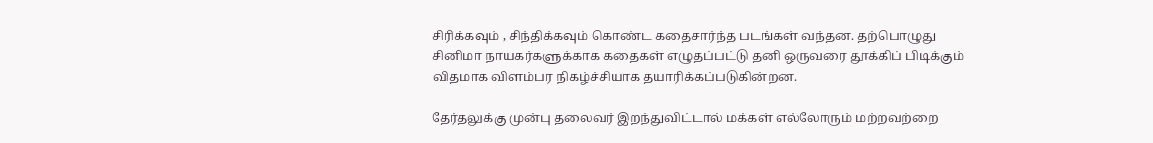சிரிக்கவும் , சிந்திக்கவும் கொண்ட கதைசார்ந்த படங்கள் வந்தன. தற்பொழுது சினிமா நாயகர்களுக்காக கதைகள் எழுதப்பட்டு தனி ஒருவரை தூக்கிப் பிடிக்கும் விதமாக விளம்பர நிகழ்ச்சியாக தயாரிக்கப்படுகின்றன.

தேர்தலுக்கு முன்பு தலைவர் இறந்துவிட்டால் மக்கள் எல்லோரும் மற்றவற்றை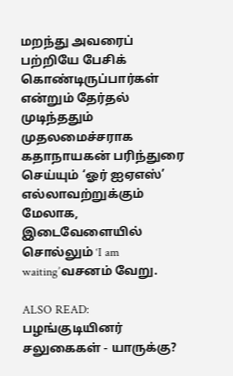மறந்து அவரைப் பற்றியே பேசிக் கொண்டிருப்பார்கள் என்றும் தேர்தல் முடிந்ததும் முதலமைச்சராக கதாநாயகன் பரிந்துரை செய்யும் ‘ஓர் ஐஏஎஸ்’ எல்லாவற்றுக்கும் மேலாக, இடைவேளையில் சொல்லும் ‘I am waiting’வசனம் வேறு.

ALSO READ:  பழங்குடியினர் சலுகைகள் - யாருக்கு?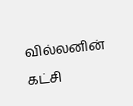வில்லனின் கட்சி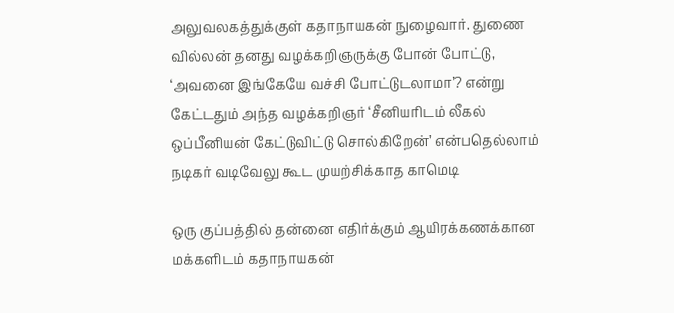அலுவலகத்துக்குள் கதாநாயகன் நுழைவார். துணை வில்லன் தனது வழக்கறிஞருக்கு போன் போட்டு, ‘அவனை இங்கேயே வச்சி போட்டுடலாமா’? என்று கேட்டதும் அந்த வழக்கறிஞர் ‘சீனியரிடம் லீகல் ஒப்பீனியன் கேட்டுவிட்டு சொல்கிறேன்’ என்பதெல்லாம் நடிகர் வடிவேலு கூட முயற்சிக்காத காமெடி

ஒரு குப்பத்தில் தன்னை எதிர்க்கும் ஆயிரக்கணக்கான மக்களிடம் கதாநாயகன்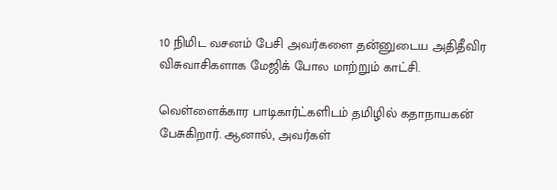10 நிமிட வசனம் பேசி அவர்களை தன்னுடைய அதிதீவிர விசுவாசிகளாக மேஜிக் போல மாற்றும் காட்சி.

வெள்ளைக்கார பாடிகார்ட்களிடம் தமிழில் கதாநாயகன் பேசுகிறார். ஆனால், அவர்கள்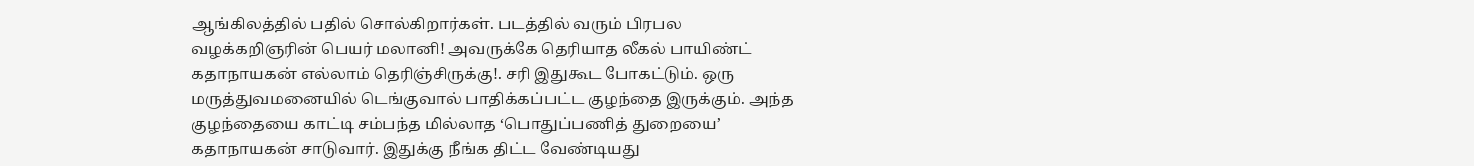ஆங்கிலத்தில் பதில் சொல்கிறார்கள். படத்தில் வரும் பிரபல வழக்கறிஞரின் பெயர் மலானி! அவருக்கே தெரியாத லீகல் பாயிண்ட் கதாநாயகன் எல்லாம் தெரிஞ்சிருக்கு!. சரி இதுகூட போகட்டும். ஒரு மருத்துவமனையில் டெங்குவால் பாதிக்கப்பட்ட குழந்தை இருக்கும். அந்த குழந்தையை காட்டி சம்பந்த மில்லாத ‘பொதுப்பணித் துறையை’ கதாநாயகன் சாடுவார். இதுக்கு நீங்க திட்ட வேண்டியது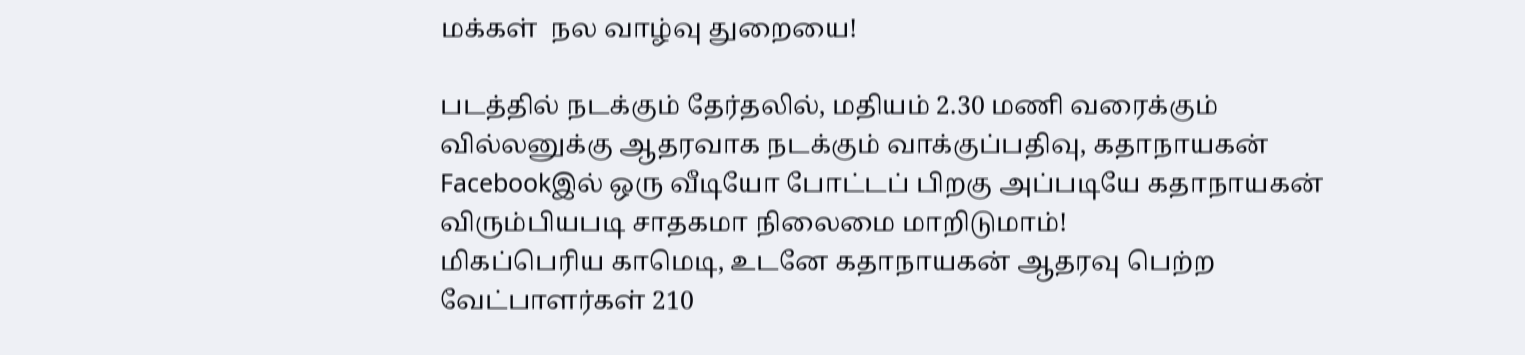மக்கள்  நல வாழ்வு துறையை!

படத்தில் நடக்கும் தேர்தலில், மதியம் 2.30 மணி வரைக்கும் வில்லனுக்கு ஆதரவாக நடக்கும் வாக்குப்பதிவு, கதாநாயகன் Facebookஇல் ஒரு வீடியோ போட்டப் பிறகு அப்படியே கதாநாயகன் விரும்பியபடி சாதகமா நிலைமை மாறிடுமாம்!
மிகப்பெரிய காமெடி, உடனே கதாநாயகன் ஆதரவு பெற்ற வேட்பாளர்கள் 210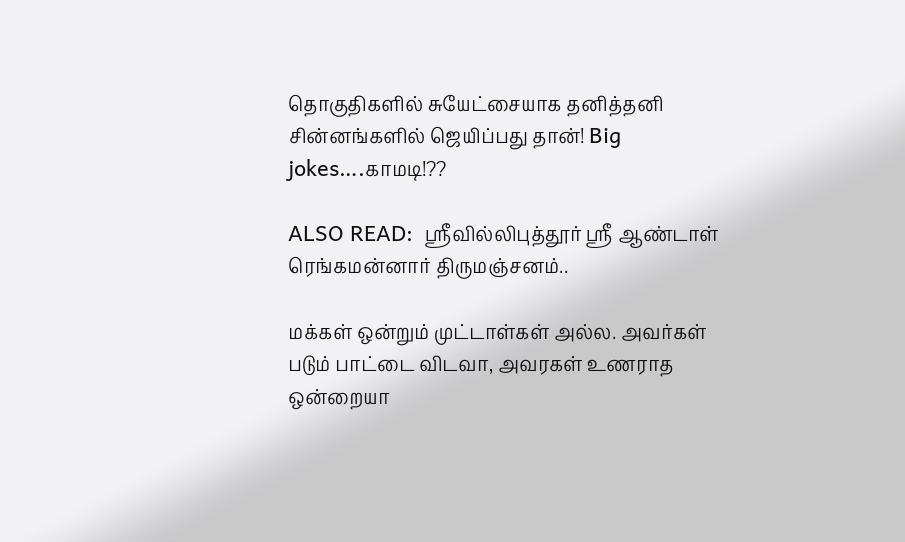தொகுதிகளில் சுயேட்சையாக தனித்தனி சின்னங்களில் ஜெயிப்பது தான்! Big jokes….காமடி!??

ALSO READ:  ஶ்ரீவில்லிபுத்தூர் ஶ்ரீ ஆண்டாள் ரெங்கமன்னார் திருமஞ்சனம்..

மக்கள் ஒன்றும் முட்டாள்கள் அல்ல. அவர்கள் படும் பாட்டை விடவா, அவரகள் உணராத ஒன்றையா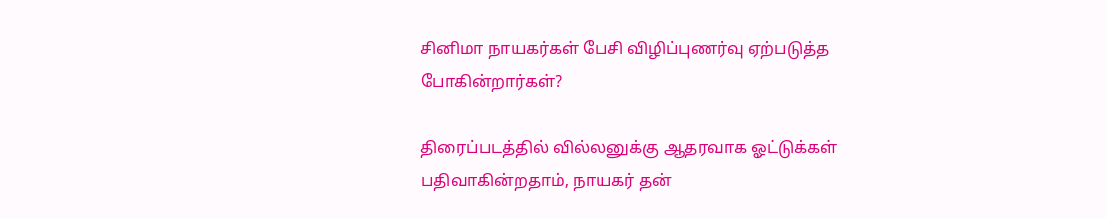சினிமா நாயகர்கள் பேசி விழிப்புணர்வு ஏற்படுத்த போகின்றார்கள்?

திரைப்படத்தில் வில்லனுக்கு ஆதரவாக ஓட்டுக்கள் பதிவாகின்றதாம், நாயகர் தன்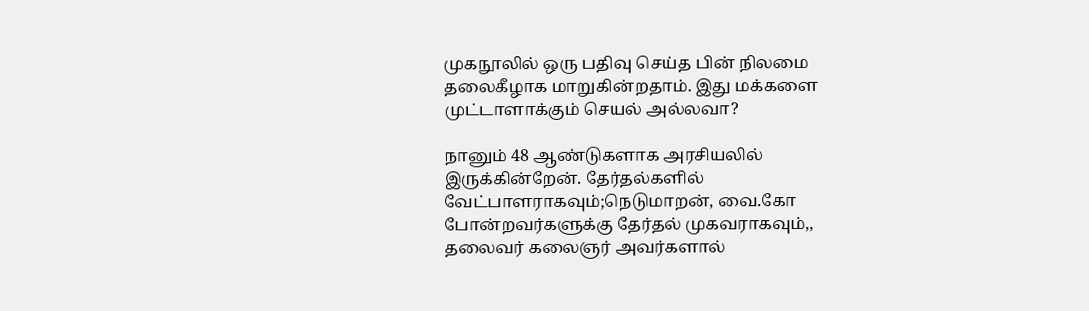முகநூலில் ஒரு பதிவு செய்த பின் நிலமை தலைகீழாக மாறுகின்றதாம். இது மக்களை முட்டாளாக்கும் செயல் அல்லவா?

நானும் 48 ஆண்டுகளாக அரசியலில் இருக்கின்றேன். தேர்தல்களில் வேட்பாளராகவும்;நெடுமாறன், வை.கோ போன்றவர்களுக்கு தேர்தல் முகவராகவும்,, தலைவர் கலைஞர் அவர்களால்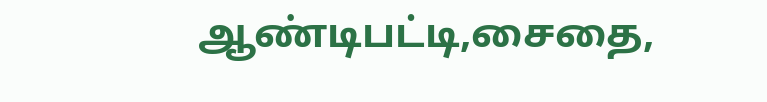ஆண்டிபட்டி,சைதை,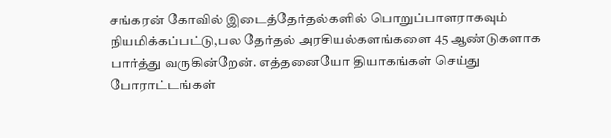சங்கரன் கோவில் இடைத்தேர்தல்களில் பொறுப்பாளராகவும் நியமிக்கப்பட்டு,பல தேர்தல் அரசியல்களங்களை 45 ஆண்டுகளாக பார்த்து வருகின்றேன். எத்தனையோ தியாகங்கள் செய்து போராட்டங்கள்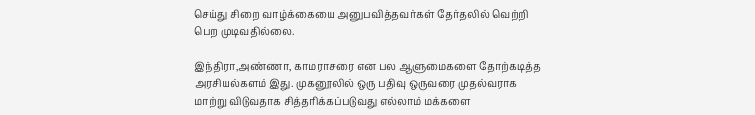செய்து சிறை வாழ்க்கையை அனுபவித்தவர்கள் தேர்தலில் வெற்றி பெற முடிவதில்லை.

இந்திரா,அண்ணா, காமராசரை என பல ஆளுமைகளை தோற்கடித்த அரசியல்களம் இது. முகனூலில் ஒரு பதிவு ஒருவரை முதல்வராக மாற்று விடுவதாக சித்தரிக்கப்படுவது எல்லாம் மக்களை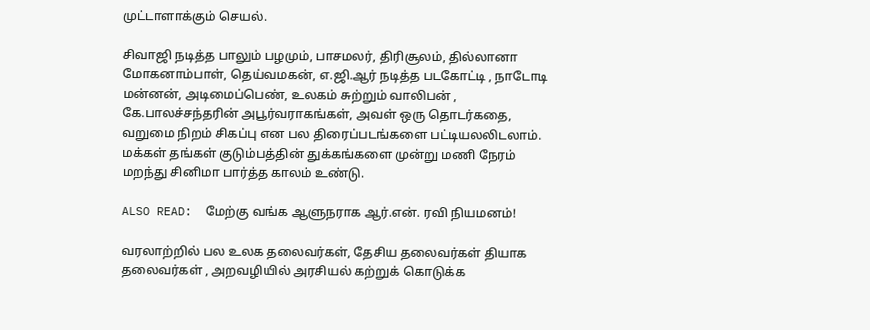முட்டாளாக்கும் செயல்.

சிவாஜி நடித்த பாலும் பழமும், பாசமலர், திரிசூலம், தில்லானா மோகனாம்பாள், தெய்வமகன், எ.ஜி.ஆர் நடித்த படகோட்டி , நாடோடி மன்னன், அடிமைப்பெண், உலகம் சுற்றும் வாலிபன் , கே.பாலச்சந்தரின் அபூர்வராகங்கள், அவள் ஒரு தொடர்கதை, வறுமை நிறம் சிகப்பு என பல திரைப்படங்களை பட்டியலலிடலாம். மக்கள் தங்கள் குடும்பத்தின் துக்கங்களை முன்று மணி நேரம் மறந்து சினிமா பார்த்த காலம் உண்டு.

ALSO READ:  மேற்கு வங்க ஆளுநராக ஆர்.என். ரவி நியமனம்!

வரலாற்றில் பல உலக தலைவர்கள், தேசிய தலைவர்கள் தியாக தலைவர்கள் , அறவழியில் அரசியல் கற்றுக் கொடுக்க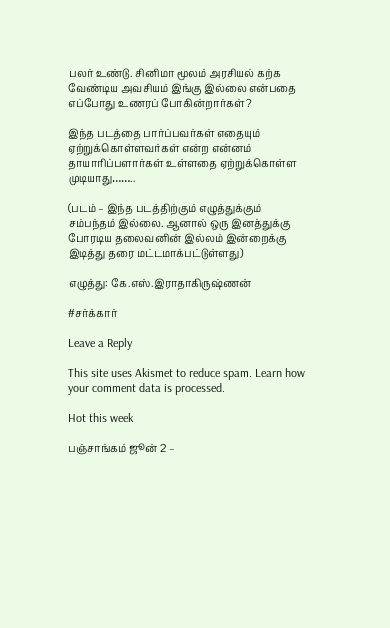பலர் உண்டு. சினிமா மூலம் அரசியல் கற்க வேண்டிய அவசியம் இங்கு இல்லை என்பதை எப்போது உணரப் போகின்றார்கள்?

இந்த படத்தை பார்ப்பவர்கள் எதையும் ஏற்றுக்கொள்ளவர்கள் என்ற என்னம் தாயாரிப்பளார்கள் உள்ளதை ஏற்றுக்கொள்ள முடியாது……..

(படம் – இந்த படத்திற்கும் எழுத்துக்கும் சம்பந்தம் இல்லை. ஆனால் ஒரு இனத்துக்கு போரடிய தலைவனின் இல்லம் இன்றைக்கு இடித்து தரை மட்டமாக்பட்டுள்ளது)

எழுத்து: கே.எஸ்.இராதாகிருஷ்ணன்

#சர்க்கார்

Leave a Reply

This site uses Akismet to reduce spam. Learn how your comment data is processed.

Hot this week

பஞ்சாங்கம் ஜூன் 2 –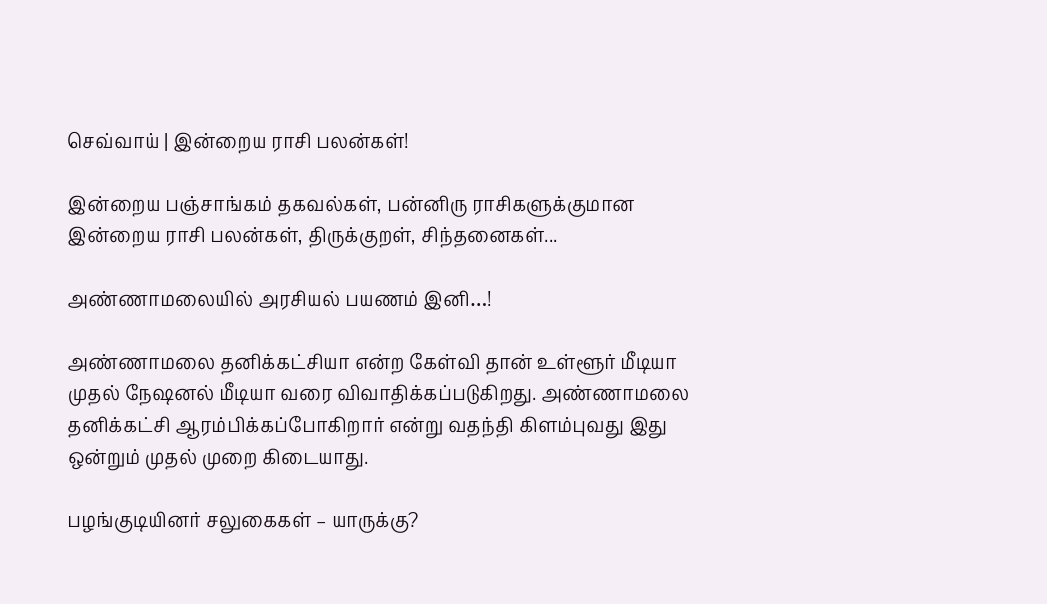செவ்வாய் | இன்றைய ராசி பலன்கள்!

இன்றைய பஞ்சாங்கம் தகவல்கள், பன்னிரு ராசிகளுக்குமான இன்றைய ராசி பலன்கள், திருக்குறள், சிந்தனைகள்...

அண்ணாமலையில் அரசியல் பயணம் இனி…!

அண்ணாமலை தனிக்கட்சியா என்ற கேள்வி தான் உள்ளூர் மீடியா முதல் நேஷனல் மீடியா வரை விவாதிக்கப்படுகிறது. அண்ணாமலை தனிக்கட்சி ஆரம்பிக்கப்போகிறார் என்று வதந்தி கிளம்புவது இது ஒன்றும் முதல் முறை கிடையாது.

பழங்குடியினர் சலுகைகள் – யாருக்கு?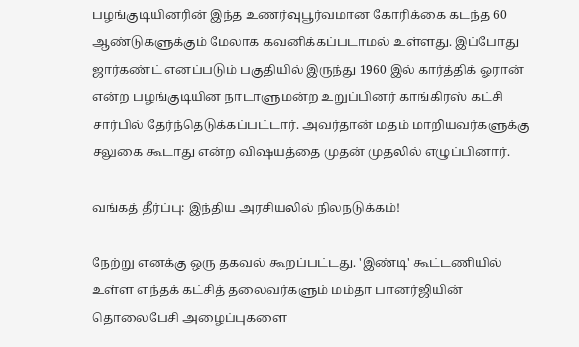பழங்குடியினரின் இந்த உணர்வுபூர்வமான கோரிக்கை கடந்த 60 ஆண்டுகளுக்கும் மேலாக கவனிக்கப்படாமல் உள்ளது. இப்போது ஜார்கண்ட் எனப்படும் பகுதியில் இருந்து 1960 இல் கார்த்திக் ஓரான் என்ற பழங்குடியின நாடாளுமன்ற உறுப்பினர் காங்கிரஸ் கட்சி சார்பில் தேர்ந்தெடுக்கப்பட்டார். அவர்தான் மதம் மாறியவர்களுக்கு சலுகை கூடாது என்ற விஷயத்தை முதன் முதலில் எழுப்பினார்.

வங்கத் தீர்ப்பு: இந்திய அரசியலில் நிலநடுக்கம்!

நேற்று எனக்கு ஒரு தகவல் கூறப்பட்டது. 'இண்டி' கூட்டணியில் உள்ள எந்தக் கட்சித் தலைவர்களும் மம்தா பானர்ஜியின் தொலைபேசி அழைப்புகளை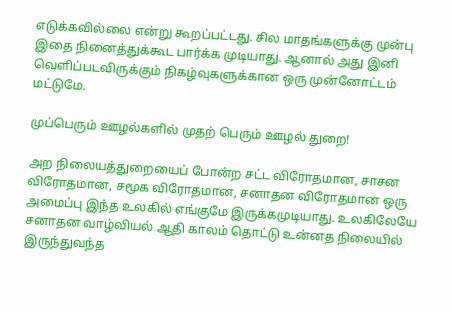எடுக்கவில்லை என்று கூறப்பட்டது. சில மாதங்களுக்கு முன்பு இதை நினைத்துக்கூட பார்க்க முடியாது. ஆனால் அது இனி வெளிப்படவிருக்கும் நிகழ்வுகளுக்கான ஒரு முன்னோட்டம் மட்டுமே.

முப்பெரும் ஊழல்களில் முதற் பெரும் ஊழல் துறை!

அற நிலையத்துறையைப் போன்ற சட்ட விரோதமான, சாசன விரோதமான, சமூக விரோதமான, சனாதன விரோதமான ஒரு அமைப்பு இந்த உலகில் எங்குமே இருக்கமுடியாது. உலகிலேயே சனாதன வாழ்வியல் ஆதி காலம் தொட்டு உன்னத நிலையில் இருந்துவந்த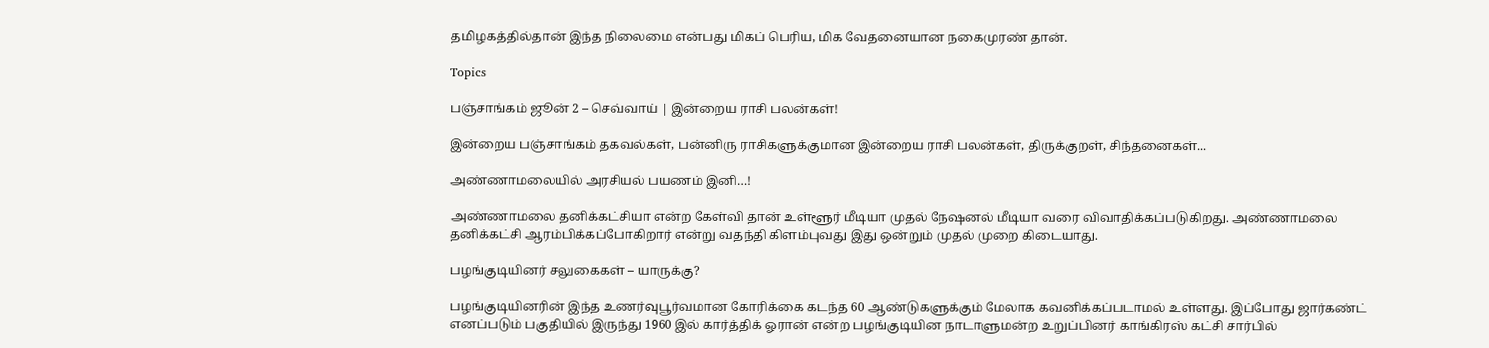தமிழகத்தில்தான் இந்த நிலைமை என்பது மிகப் பெரிய, மிக வேதனையான நகைமுரண் தான்.

Topics

பஞ்சாங்கம் ஜூன் 2 – செவ்வாய் | இன்றைய ராசி பலன்கள்!

இன்றைய பஞ்சாங்கம் தகவல்கள், பன்னிரு ராசிகளுக்குமான இன்றைய ராசி பலன்கள், திருக்குறள், சிந்தனைகள்...

அண்ணாமலையில் அரசியல் பயணம் இனி…!

அண்ணாமலை தனிக்கட்சியா என்ற கேள்வி தான் உள்ளூர் மீடியா முதல் நேஷனல் மீடியா வரை விவாதிக்கப்படுகிறது. அண்ணாமலை தனிக்கட்சி ஆரம்பிக்கப்போகிறார் என்று வதந்தி கிளம்புவது இது ஒன்றும் முதல் முறை கிடையாது.

பழங்குடியினர் சலுகைகள் – யாருக்கு?

பழங்குடியினரின் இந்த உணர்வுபூர்வமான கோரிக்கை கடந்த 60 ஆண்டுகளுக்கும் மேலாக கவனிக்கப்படாமல் உள்ளது. இப்போது ஜார்கண்ட் எனப்படும் பகுதியில் இருந்து 1960 இல் கார்த்திக் ஓரான் என்ற பழங்குடியின நாடாளுமன்ற உறுப்பினர் காங்கிரஸ் கட்சி சார்பில்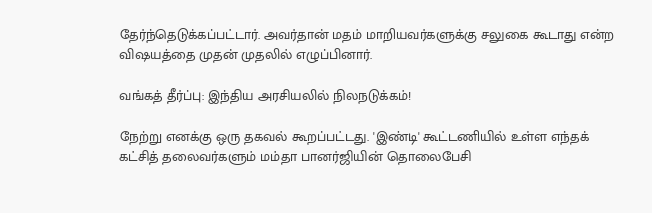தேர்ந்தெடுக்கப்பட்டார். அவர்தான் மதம் மாறியவர்களுக்கு சலுகை கூடாது என்ற விஷயத்தை முதன் முதலில் எழுப்பினார்.

வங்கத் தீர்ப்பு: இந்திய அரசியலில் நிலநடுக்கம்!

நேற்று எனக்கு ஒரு தகவல் கூறப்பட்டது. 'இண்டி' கூட்டணியில் உள்ள எந்தக் கட்சித் தலைவர்களும் மம்தா பானர்ஜியின் தொலைபேசி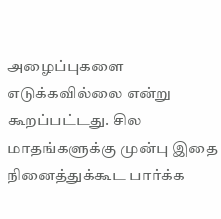அழைப்புகளை எடுக்கவில்லை என்று கூறப்பட்டது. சில மாதங்களுக்கு முன்பு இதை நினைத்துக்கூட பார்க்க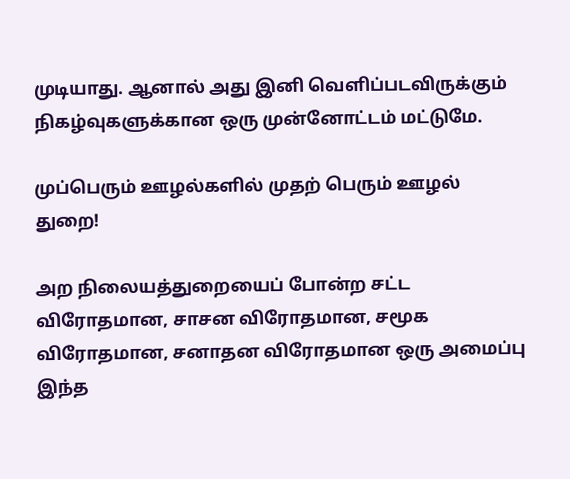முடியாது. ஆனால் அது இனி வெளிப்படவிருக்கும் நிகழ்வுகளுக்கான ஒரு முன்னோட்டம் மட்டுமே.

முப்பெரும் ஊழல்களில் முதற் பெரும் ஊழல் துறை!

அற நிலையத்துறையைப் போன்ற சட்ட விரோதமான, சாசன விரோதமான, சமூக விரோதமான, சனாதன விரோதமான ஒரு அமைப்பு இந்த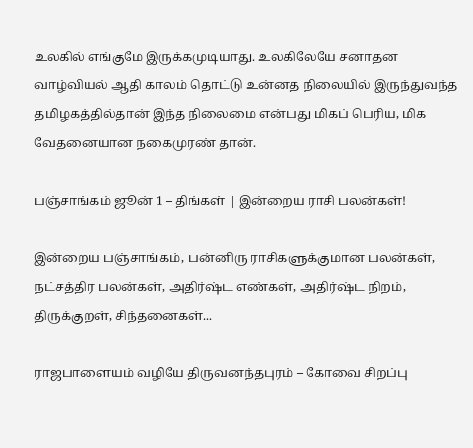உலகில் எங்குமே இருக்கமுடியாது. உலகிலேயே சனாதன வாழ்வியல் ஆதி காலம் தொட்டு உன்னத நிலையில் இருந்துவந்த தமிழகத்தில்தான் இந்த நிலைமை என்பது மிகப் பெரிய, மிக வேதனையான நகைமுரண் தான்.

பஞ்சாங்கம் ஜூன் 1 – திங்கள் | இன்றைய ராசி பலன்கள்!

இன்றைய பஞ்சாங்கம், பன்னிரு ராசிகளுக்குமான பலன்கள், நட்சத்திர பலன்கள், அதிர்ஷ்ட எண்கள், அதிர்ஷ்ட நிறம், திருக்குறள், சிந்தனைகள்...

ராஜபாளையம் வழியே திருவனந்தபுரம் – கோவை சிறப்பு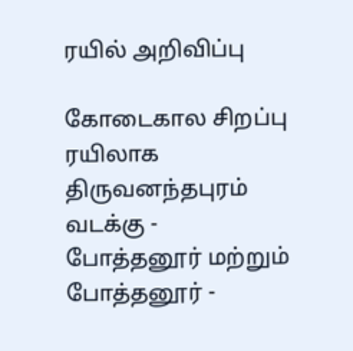ரயில் அறிவிப்பு

கோடைகால சிறப்பு ரயிலாக திருவனந்தபுரம் வடக்கு - போத்தனூர் மற்றும் போத்தனூர் -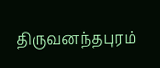திருவனந்தபுரம்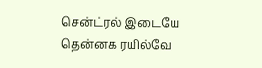சென்ட்ரல் இடையே தென்னக ரயில்வே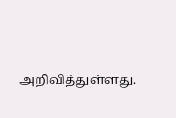அறிவித்துள்ளது.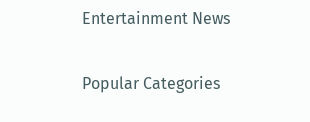Entertainment News

Popular Categories